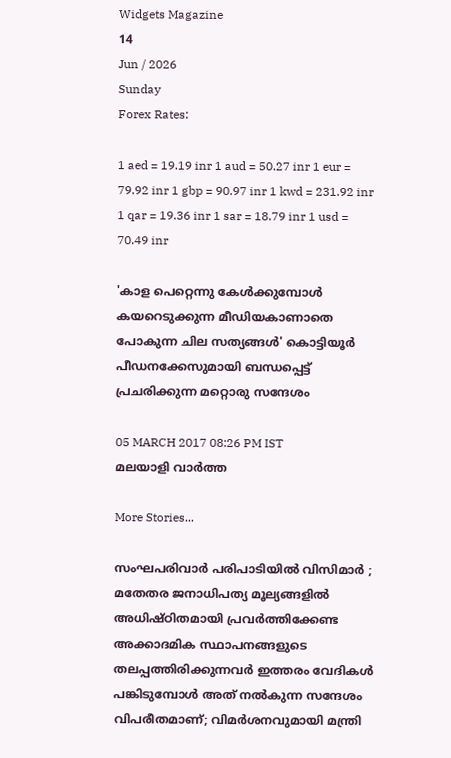Widgets Magazine
14
Jun / 2026
Sunday
Forex Rates:

1 aed = 19.19 inr 1 aud = 50.27 inr 1 eur = 79.92 inr 1 gbp = 90.97 inr 1 kwd = 231.92 inr 1 qar = 19.36 inr 1 sar = 18.79 inr 1 usd = 70.49 inr

'കാള പെറ്റെന്നു കേള്‍ക്കുമ്പോള്‍ കയറെടുക്കുന്ന മീഡിയകാണാതെ പോകുന്ന ചില സത്യങ്ങള്‍' കൊട്ടിയൂര്‍ പീഡനക്കേസുമായി ബന്ധപ്പെട്ട് പ്രചരിക്കുന്ന മറ്റൊരു സന്ദേശം

05 MARCH 2017 08:26 PM IST
മലയാളി വാര്‍ത്ത

More Stories...

സംഘപരിവാർ പരിപാടിയിൽ വിസിമാർ ; മതേതര ജനാധിപത്യ മൂല്യങ്ങളിൽ അധിഷ്ഠിതമായി പ്രവർത്തിക്കേണ്ട അക്കാദമിക സ്ഥാപനങ്ങളുടെ തലപ്പത്തിരിക്കുന്നവർ ഇത്തരം വേദികൾ പങ്കിടുമ്പോൾ അത് നൽകുന്ന സന്ദേശം വിപരീതമാണ്; വിമർശനവുമായി മന്ത്രി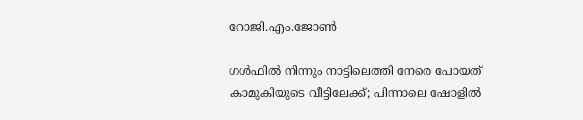റോജി.എം.ജോൺ

ഗൾഫിൽ നിന്നും നാട്ടിലെത്തി നേരെ പോയത് കാമുകിയുടെ വീട്ടിലേക്ക്; പിന്നാലെ ഷോളിൽ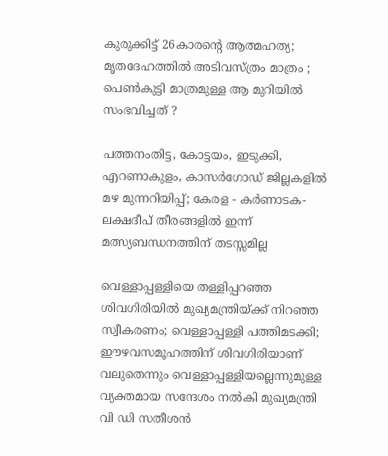കുരുക്കിട്ട് 26കാരന്റെ ആത്മഹത്യ; മൃതദേഹത്തിൽ അടിവസ്ത്രം മാത്രം ; പെൺകുട്ടി മാത്രമുള്ള ആ മുറിയിൽ സംഭവിച്ചത് ?

പത്തനംതിട്ട, കോട്ടയം, ഇടുക്കി, എറണാകുളം, കാസർഗോഡ് ജില്ലകളിൽ മഴ മുന്നറിയിപ്പ്; കേരള - കർണാടക- ലക്ഷദീപ് തീരങ്ങളിൽ ഇന്ന് മത്സ്യബന്ധനത്തിന് തടസ്സമില്ല

വെള്ളാപ്പള്ളിയെ തള്ളിപ്പറഞ്ഞ ശിവഗിരിയിൽ മുഖ്യമന്ത്രിയ്ക്ക് നിറഞ്ഞ സ്വീകരണം; വെള്ളാപ്പള്ളി പത്തിമടക്കി; ഈഴവസമൂഹത്തിന് ശിവഗിരിയാണ് വലുതെന്നും വെള്ളാപ്പള്ളിയല്ലെന്നുമുള്ള വ്യക്തമായ സന്ദേശം നൽകി മുഖ്യമന്ത്രി വി ഡി സതീശൻ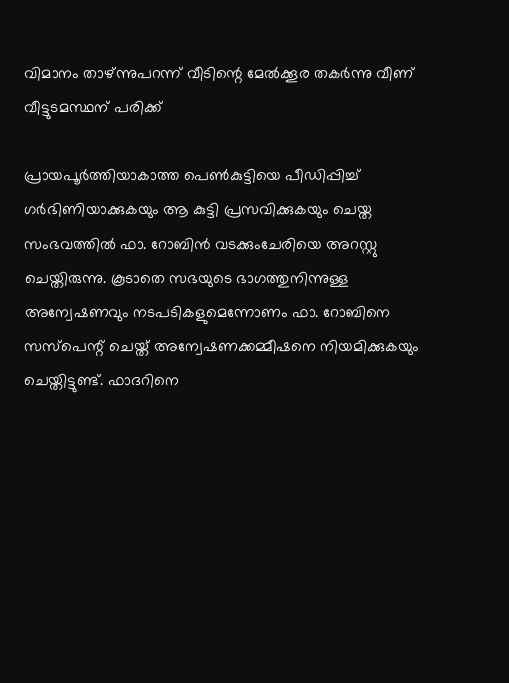വിമാനം താഴ്ന്നുപറന്ന് വീടിന്റെ മേല്‍ക്കൂര തകര്‍ന്നു വീണ് വീട്ടുടമസ്ഥന് പരിക്ക്

പ്രായപൂര്‍ത്തിയാകാത്ത പെണ്‍കുട്ടിയെ പീഡിപ്പിച്ച് ഗര്‍ഭിണിയാക്കുകയും ആ കുട്ടി പ്രസവിക്കുകയും ചെയ്ത സംഭവത്തില്‍ ഫാ. റോബിന്‍ വടക്കുംചേരിയെ അറസ്റ്റു ചെയ്തിരുന്നു. കൂടാതെ സഭയുടെ ഭാഗത്തുനിന്നുള്ള അന്വേഷണവും നടപടികളുമെന്നോണം ഫാ. റോബിനെ സസ്‌പെന്റ് ചെയ്ത് അന്വേഷണക്കമ്മീഷനെ നിയമിക്കുകയും ചെയ്തിട്ടുണ്ട്. ഫാദറിനെ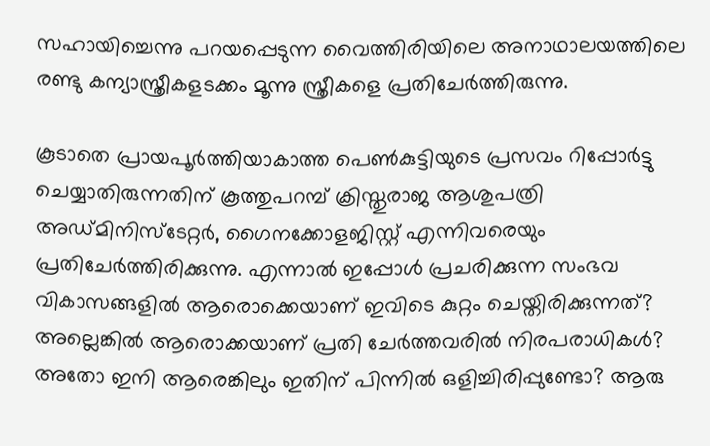സഹായിച്ചെന്നു പറയപ്പെടുന്ന വൈത്തിരിയിലെ അനാഥാലയത്തിലെ രണ്ടു കന്യാസ്ത്രീകളടക്കം മൂന്നു സ്ത്രീകളെ പ്രതിചേര്‍ത്തിരുന്നു.

കൂടാതെ പ്രായപൂര്‍ത്തിയാകാത്ത പെണ്‍കുട്ടിയുടെ പ്രസവം റിപ്പോര്‍ട്ടു ചെയ്യാതിരുന്നതിന് കൂത്തുപറമ്പ് ക്രിസ്തുരാജ ആശുപത്രി അഡ്മിനിസ്‌ടേറ്റര്‍, ഗൈനക്കോളജിസ്റ്റ് എന്നിവരെയും പ്രതിചേര്‍ത്തിരിക്കുന്നു. എന്നാല്‍ ഇപ്പോള്‍ പ്രചരിക്കുന്ന സംഭവ വികാസങ്ങളില്‍ ആരൊക്കെയാണ് ഇവിടെ കുറ്റം ചെയ്തിരിക്കുന്നത്? അല്ലെങ്കില്‍ ആരൊക്കയാണ് പ്രതി ചേര്‍ത്തവരില്‍ നിരപരാധികള്‍? അതോ ഇനി ആരെങ്കിലും ഇതിന് പിന്നില്‍ ഒളിച്ചിരിപ്പുണ്ടോ? ആരു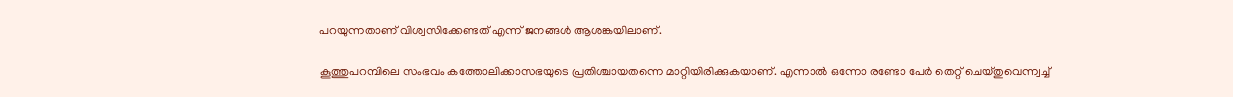പറയുന്നതാണ് വിശ്വസിക്കേണ്ടത് എന്ന് ജനങ്ങള്‍ ആശങ്കയിലാണ്.

കൂത്തുപറമ്പിലെ സംഭവം കത്തോലിക്കാസഭയുടെ പ്രതിശ്ചായതന്നെ മാറ്റിയിരിക്കുകയാണ്. എന്നാല്‍ ഒന്നോ രണ്ടോ പേര്‍ തെറ്റ് ചെയ്തുവെന്ന്വച്ച്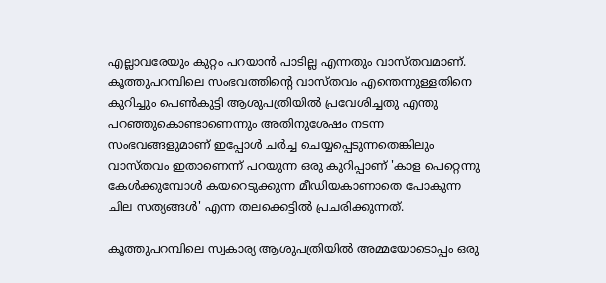എല്ലാവരേയും കുറ്റം പറയാന്‍ പാടില്ല എന്നതും വാസ്തവമാണ്.
കൂത്തുപറമ്പിലെ സംഭവത്തിന്റെ വാസ്തവം എന്തെന്നുള്ളതിനെ കുറിച്ചും പെണ്‍കുട്ടി ആശുപത്രിയില്‍ പ്രവേശിച്ചതു എന്തു പറഞ്ഞുകൊണ്ടാണെന്നും അതിനുശേഷം നടന്ന സംഭവങ്ങളുമാണ് ഇപ്പോള്‍ ചര്‍ച്ച ചെയ്യപ്പെടുന്നതെങ്കിലും വാസ്തവം ഇതാണെന്ന് പറയുന്ന ഒരു കുറിപ്പാണ് 'കാള പെറ്റെന്നു കേള്‍ക്കുമ്പോള്‍ കയറെടുക്കുന്ന മീഡിയകാണാതെ പോകുന്ന ചില സത്യങ്ങള്‍' എന്ന തലക്കെട്ടില്‍ പ്രചരിക്കുന്നത്.

കൂത്തുപറമ്പിലെ സ്വകാര്യ ആശുപത്രിയില്‍ അമ്മയോടൊപ്പം ഒരു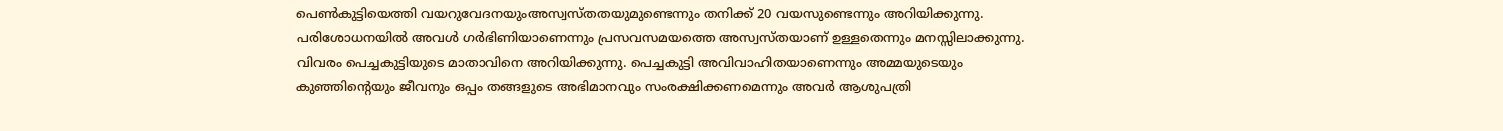പെണ്‍കുട്ടിയെത്തി വയറുവേദനയുംഅസ്വസ്തതയുമുണ്ടെന്നും തനിക്ക് 20 വയസുണ്ടെന്നും അറിയിക്കുന്നു. പരിശോധനയില്‍ അവള്‍ ഗര്‍ഭിണിയാണെന്നും പ്രസവസമയത്തെ അസ്വസ്തയാണ് ഉള്ളതെന്നും മനസ്സിലാക്കുന്നു. വിവരം പെച്ചകുട്ടിയുടെ മാതാവിനെ അറിയിക്കുന്നു. പെച്ചകുട്ടി അവിവാഹിതയാണെന്നും അമ്മയുടെയും കുഞ്ഞിന്റെയും ജീവനും ഒപ്പം തങ്ങളുടെ അഭിമാനവും സംരക്ഷിക്കണമെന്നും അവര്‍ ആശുപത്രി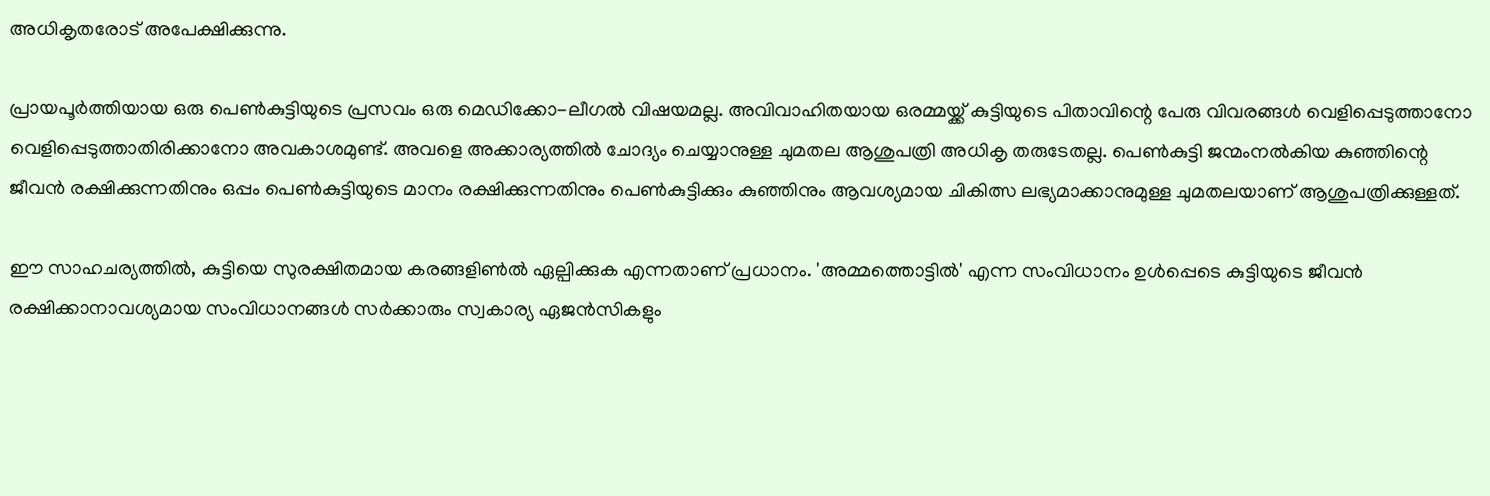അധികൃതരോട് അപേക്ഷിക്കുന്നു.

പ്രായപൂര്‍ത്തിയായ ഒരു പെണ്‍കുട്ടിയുടെ പ്രസവം ഒരു മെഡിക്കോ-ലീഗല്‍ വിഷയമല്ല. അവിവാഹിതയായ ഒരമ്മയ്ക്ക് കുട്ടിയുടെ പിതാവിന്റെ പേരു വിവരങ്ങള്‍ വെളിപ്പെടുത്താനോ വെളിപ്പെടുത്താതിരിക്കാനോ അവകാശമുണ്ട്. അവളെ അക്കാര്യത്തില്‍ ചോദ്യം ചെയ്യാനുള്ള ചുമതല ആശുപത്രി അധികൃ തരുടേതല്ല. പെണ്‍കുട്ടി ജന്മംനല്‍കിയ കുഞ്ഞിന്റെ ജീവന്‍ രക്ഷിക്കുന്നതിനും ഒപ്പം പെണ്‍കുട്ടിയുടെ മാനം രക്ഷിക്കുന്നതിനും പെണ്‍കുട്ടിക്കും കുഞ്ഞിനും ആവശ്യമായ ചികിത്സ ലഭ്യമാക്കാനുമുള്ള ചുമതലയാണ് ആശുപത്രിക്കുള്ളത്.

ഈ സാഹചര്യത്തില്‍, കുട്ടിയെ സുരക്ഷിതമായ കരങ്ങളിണ്‍ല്‍ ഏല്പിക്കുക എന്നതാണ് പ്രധാനം. 'അമ്മത്തൊട്ടില്‍' എന്ന സംവിധാനം ഉള്‍പ്പെടെ കുട്ടിയുടെ ജീവന്‍ രക്ഷിക്കാനാവശ്യമായ സംവിധാനങ്ങള്‍ സര്‍ക്കാരും സ്വകാര്യ ഏജന്‍സികളും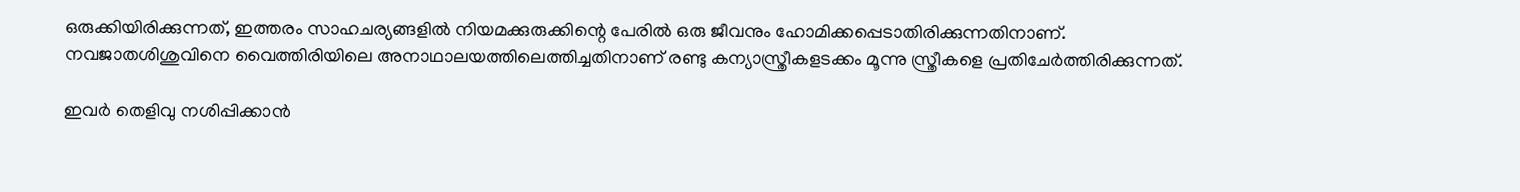ഒരുക്കിയിരിക്കുന്നത്, ഇത്തരം സാഹചര്യങ്ങളില്‍ നിയമക്കുരുക്കിന്റെ പേരില്‍ ഒരു ജീവനും ഹോമിക്കപ്പെടാതിരിക്കുന്നതിനാണ്. നവജാതശിശുവിനെ വൈത്തിരിയിലെ അനാഥാലയത്തിലെത്തിച്ചതിനാണ് രണ്ടു കന്യാസ്ത്രീകളടക്കം മൂന്നു സ്ത്രീകളെ പ്രതിചേര്‍ത്തിരിക്കുന്നത്.

ഇവര്‍ തെളിവു നശിപ്പിക്കാന്‍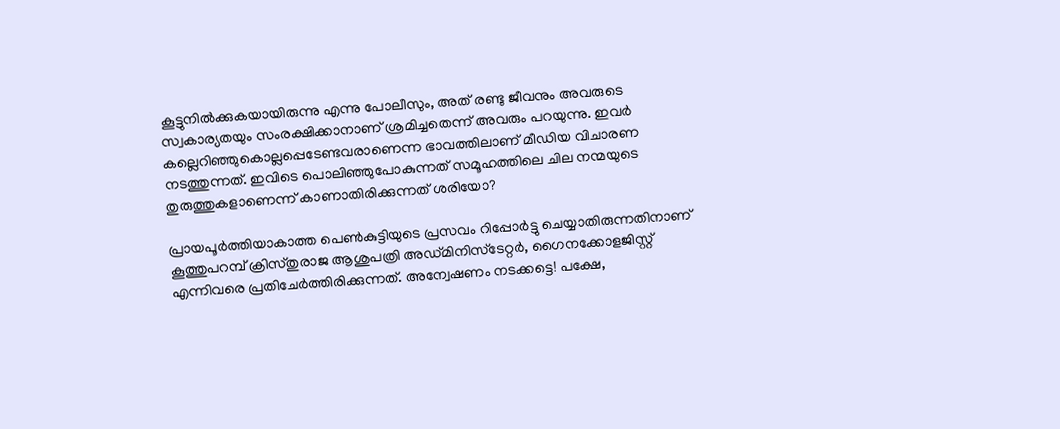കൂട്ടുനില്‍ക്കുകയായിരുന്നു എന്നു പോലീസും, അത് രണ്ടു ജീവനും അവരുടെ സ്വകാര്യതയും സംരക്ഷിക്കാനാണ് ശ്രമിച്ചതെന്ന് അവരും പറയുന്നു. ഇവര്‍ കല്ലെറിഞ്ഞുകൊല്ലപ്പെടേണ്ടവരാണെന്ന ഭാവത്തിലാണ് മീഡിയ വിചാരണ നടത്തുന്നത്. ഇവിടെ പൊലിഞ്ഞുപോകുന്നത് സമൂഹത്തിലെ ചില നന്മയുടെ തുരുത്തുകളാണെന്ന് കാണാതിരിക്കുന്നത് ശരിയോ?

പ്രായപൂര്‍ത്തിയാകാത്ത പെണ്‍കുട്ടിയുടെ പ്രസവം റിപ്പോര്‍ട്ടു ചെയ്യാതിരുന്നതിനാണ് കൂത്തുപറമ്പ് ക്രിസ്തുരാജ ആശുപത്രി അഡ്മിനിസ്‌ടേറ്റര്‍, ഗൈനക്കോളജിസ്റ്റ് എന്നിവരെ പ്രതിചേര്‍ത്തിരിക്കുന്നത്. അന്വേഷണം നടക്കട്ടെ! പക്ഷേ,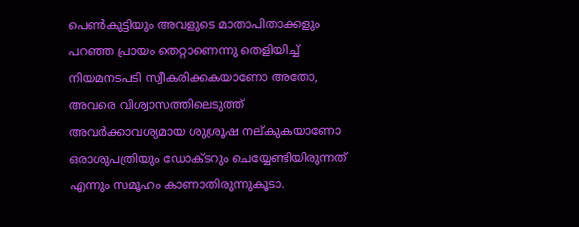പെണ്‍കുട്ടിയും അവളുടെ മാതാപിതാക്കളും പറഞ്ഞ പ്രായം തെറ്റാണെന്നു തെളിയിച്ച് നിയമനടപടി സ്വീകരിക്കകയാണോ അതോ, അവരെ വിശ്വാസത്തിലെടുത്ത് അവര്‍ക്കാവശ്യമായ ശുശ്രൂഷ നല്കുകയാണോ ഒരാശുപത്രിയും ഡോക്ടറും ചെയ്യേണ്ടിയിരുന്നത് എന്നും സമൂഹം കാണാതിരുന്നുകൂടാ.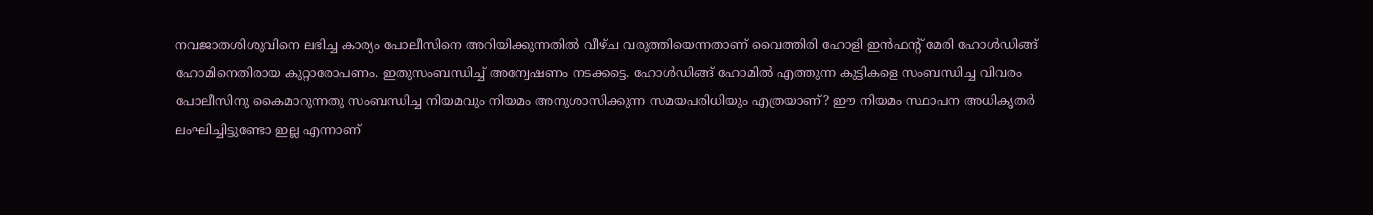നവജാതശിശുവിനെ ലഭിച്ച കാര്യം പോലീസിനെ അറിയിക്കുന്നതില്‍ വീഴ്ച വരുത്തിയെന്നതാണ് വൈത്തിരി ഹോളി ഇന്‍ഫന്റ് മേരി ഹോള്‍ഡിങ്ങ് ഹോമിനെതിരായ കുറ്റാരോപണം. ഇതുസംബന്ധിച്ച് അന്വേഷണം നടക്കട്ടെ. ഹോള്‍ഡിങ്ങ് ഹോമില്‍ എത്തുന്ന കുട്ടികളെ സംബന്ധിച്ച വിവരം പോലീസിനു കൈമാറുന്നതു സംബന്ധിച്ച നിയമവും നിയമം അനുശാസിക്കുന്ന സമയപരിധിയും എത്രയാണ്? ഈ നിയമം സ്ഥാപന അധികൃതര്‍ ലംഘിച്ചിട്ടുണ്ടോ ഇല്ല എന്നാണ്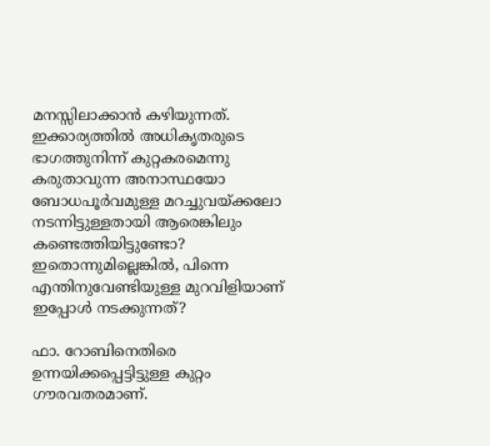മനസ്സിലാക്കാന്‍ കഴിയുന്നത്. ഇക്കാര്യത്തില്‍ അധികൃതരുടെ ഭാഗത്തുനിന്ന് കുറ്റകരമെന്നു കരുതാവുന്ന അനാസ്ഥയോ ബോധപൂര്‍വമുള്ള മറച്ചുവയ്ക്കലോ നടന്നിട്ടുള്ളതായി ആരെങ്കിലും കണ്ടെത്തിയിട്ടുണ്ടോ? ഇതൊന്നുമില്ലെങ്കില്‍, പിന്നെ എന്തിനുവേണ്ടിയുള്ള മുറവിളിയാണ് ഇപ്പോള്‍ നടക്കുന്നത്?

ഫാ. റോബിനെതിരെ ഉന്നയിക്കപ്പെട്ടിട്ടുള്ള കുറ്റം ഗൗരവതരമാണ്.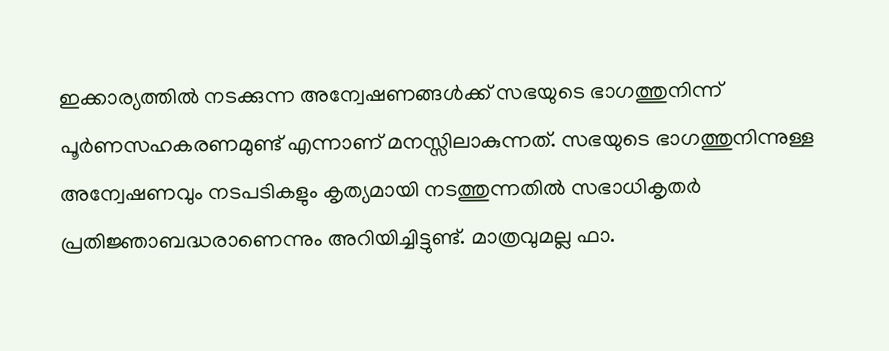ഇക്കാര്യത്തില്‍ നടക്കുന്ന അന്വേഷണങ്ങള്‍ക്ക് സഭയുടെ ഭാഗത്തുനിന്ന് പൂര്‍ണസഹകരണമുണ്ട് എന്നാണ് മനസ്സിലാകുന്നത്. സഭയുടെ ഭാഗത്തുനിന്നുള്ള അന്വേഷണവും നടപടികളും കൃത്യമായി നടത്തുന്നതില്‍ സഭാധികൃതര്‍ പ്രതിജ്ഞാബദ്ധരാണെന്നും അറിയിച്ചിട്ടുണ്ട്. മാത്രവുമല്ല ഫാ.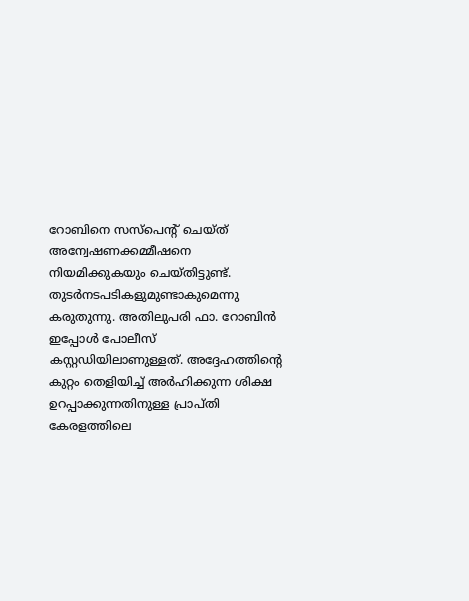റോബിനെ സസ്‌പെന്റ് ചെയ്ത് അന്വേഷണക്കമ്മീഷനെ നിയമിക്കുകയും ചെയ്തിട്ടുണ്ട്. തുടര്‍നടപടികളുമുണ്ടാകുമെന്നു കരുതുന്നു. അതിലുപരി ഫാ. റോബിന്‍ ഇപ്പോള്‍ പോലീസ് കസ്റ്റഡിയിലാണുള്ളത്. അദ്ദേഹത്തിന്റെ കുറ്റം തെളിയിച്ച് അര്‍ഹിക്കുന്ന ശിക്ഷ ഉറപ്പാക്കുന്നതിനുള്ള പ്രാപ്തി കേരളത്തിലെ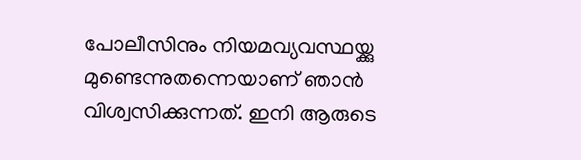പോലീസിനും നിയമവ്യവസ്ഥയ്ക്കു മുണ്ടെന്നുതന്നെയാണ് ഞാന്‍ വിശ്വസിക്കുന്നത്. ഇനി ആരുടെ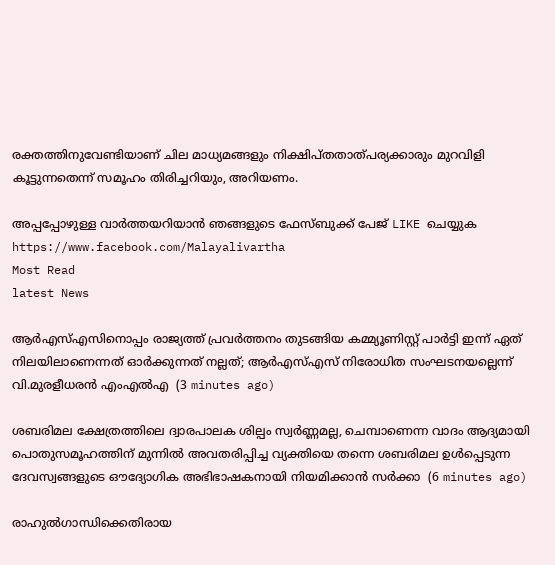രക്തത്തിനുവേണ്ടിയാണ് ചില മാധ്യമങ്ങളും നിക്ഷിപ്തതാത്പര്യക്കാരും മുറവിളി കൂട്ടുന്നതെന്ന് സമൂഹം തിരിച്ചറിയും, അറിയണം.

അപ്പപ്പോഴുള്ള വാര്‍ത്തയറിയാന്‍ ഞങ്ങളുടെ ഫേസ്‌ബുക്ക്‌ പേജ് LIKE ചെയ്യുക
https://www.facebook.com/Malayalivartha
Most Read
latest News

ആര്‍എസ്എസിനൊപ്പം രാജ്യത്ത് പ്രവർത്തനം തുടങ്ങിയ കമ്മ്യൂണിസ്റ്റ് പാർട്ടി ഇന്ന് ഏത് നിലയിലാണെന്നത് ഓർക്കുന്നത് നല്ലത്; ആര്‍എസ്എസ് നിരോധിത സംഘടനയല്ലെന്ന് വി.മുരളീധരന്‍ എംഎല്‍എ  (3 minutes ago)

ശബരിമല ക്ഷേത്രത്തിലെ ദ്വാരപാലക ശില്പം സ്വർണ്ണമല്ല, ചെമ്പാണെന്ന വാദം ആദ്യമായി പൊതുസമൂഹത്തിന് മുന്നിൽ അവതരിപ്പിച്ച വ്യക്തിയെ തന്നെ ശബരിമല ഉൾപ്പെടുന്ന ദേവസ്വങ്ങളുടെ ഔദ്യോഗിക അഭിഭാഷകനായി നിയമിക്കാൻ സർക്കാ  (6 minutes ago)

രാഹുൽഗാന്ധിക്കെതിരായ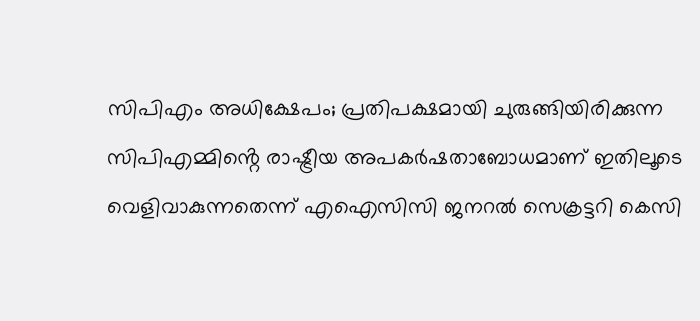സിപിഎം അധിക്ഷേപം; പ്രതിപക്ഷമായി ചുരുങ്ങിയിരിക്കുന്ന സിപിഎമ്മിൻ്റെ രാഷ്ട്രീയ അപകർഷതാബോധമാണ് ഇതിലൂടെ വെളിവാകുന്നതെന്ന് എഐസിസി ജനറൽ സെക്രട്ടറി കെസി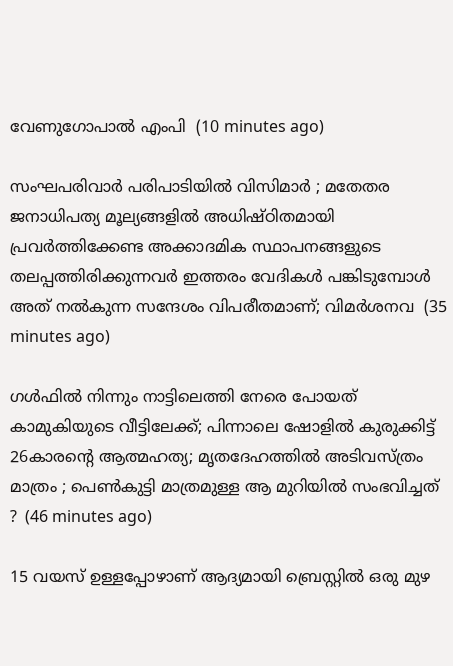വേണുഗോപാൽ എംപി  (10 minutes ago)

സംഘപരിവാർ പരിപാടിയിൽ വിസിമാർ ; മതേതര ജനാധിപത്യ മൂല്യങ്ങളിൽ അധിഷ്ഠിതമായി പ്രവർത്തിക്കേണ്ട അക്കാദമിക സ്ഥാപനങ്ങളുടെ തലപ്പത്തിരിക്കുന്നവർ ഇത്തരം വേദികൾ പങ്കിടുമ്പോൾ അത് നൽകുന്ന സന്ദേശം വിപരീതമാണ്; വിമർശനവ  (35 minutes ago)

ഗൾഫിൽ നിന്നും നാട്ടിലെത്തി നേരെ പോയത് കാമുകിയുടെ വീട്ടിലേക്ക്; പിന്നാലെ ഷോളിൽ കുരുക്കിട്ട് 26കാരന്റെ ആത്മഹത്യ; മൃതദേഹത്തിൽ അടിവസ്ത്രം മാത്രം ; പെൺകുട്ടി മാത്രമുള്ള ആ മുറിയിൽ സംഭവിച്ചത് ?  (46 minutes ago)

15 വയസ് ഉള്ളപ്പോഴാണ് ആദ്യമായി ബ്രെസ്റ്റിൽ ഒരു മുഴ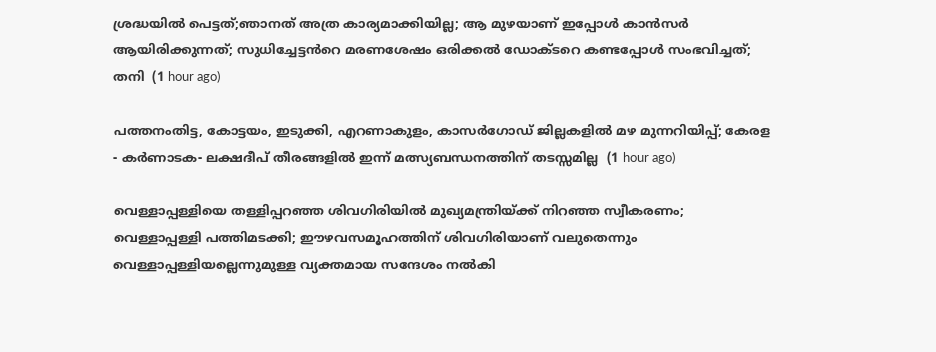ശ്രദ്ധയിൽ പെട്ടത്;ഞാനത് അത്ര കാര്യമാക്കിയില്ല; ആ മുഴയാണ് ഇപ്പോൾ കാൻസർ ആയിരിക്കുന്നത്; സുധിച്ചേട്ടൻറെ മരണശേഷം ഒരിക്കൽ ഡോക്ടറെ കണ്ടപ്പോൾ സംഭവിച്ചത്; തനി  (1 hour ago)

പത്തനംതിട്ട, കോട്ടയം, ഇടുക്കി, എറണാകുളം, കാസർഗോഡ് ജില്ലകളിൽ മഴ മുന്നറിയിപ്പ്; കേരള - കർണാടക- ലക്ഷദീപ് തീരങ്ങളിൽ ഇന്ന് മത്സ്യബന്ധനത്തിന് തടസ്സമില്ല  (1 hour ago)

വെള്ളാപ്പള്ളിയെ തള്ളിപ്പറഞ്ഞ ശിവഗിരിയിൽ മുഖ്യമന്ത്രിയ്ക്ക് നിറഞ്ഞ സ്വീകരണം; വെള്ളാപ്പള്ളി പത്തിമടക്കി; ഈഴവസമൂഹത്തിന് ശിവഗിരിയാണ് വലുതെന്നും വെള്ളാപ്പള്ളിയല്ലെന്നുമുള്ള വ്യക്തമായ സന്ദേശം നൽകി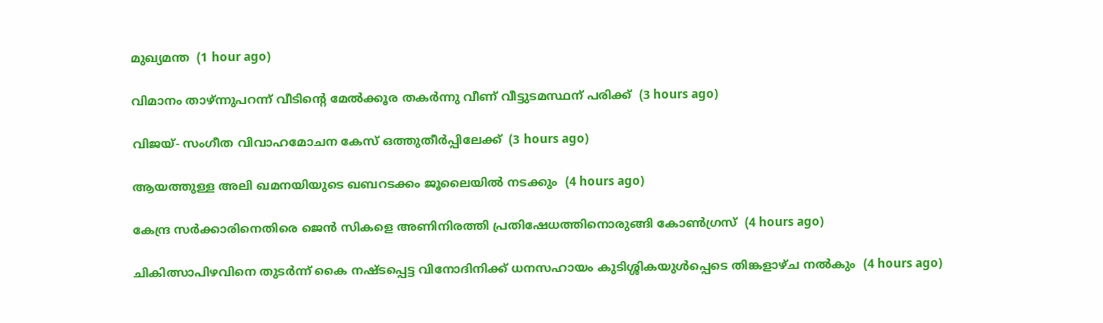മുഖ്യമന്ത  (1 hour ago)

വിമാനം താഴ്ന്നുപറന്ന് വീടിന്റെ മേല്‍ക്കൂര തകര്‍ന്നു വീണ് വീട്ടുടമസ്ഥന് പരിക്ക്  (3 hours ago)

വിജയ്- സംഗീത വിവാഹമോചന കേസ് ഒത്തുതീര്‍പ്പിലേക്ക്  (3 hours ago)

ആയത്തുള്ള അലി ഖമനയിയുടെ ഖബറടക്കം ജൂലൈയില്‍ നടക്കും  (4 hours ago)

കേന്ദ്ര സര്‍ക്കാരിനെതിരെ ജെന്‍ സികളെ അണിനിരത്തി പ്രതിഷേധത്തിനൊരുങ്ങി കോണ്‍ഗ്രസ്  (4 hours ago)

ചികിത്സാപിഴവിനെ തുടര്‍ന്ന് കൈ നഷ്ടപ്പെട്ട വിനോദിനിക്ക് ധനസഹായം കുടിശ്ശികയുള്‍പ്പെടെ തിങ്കളാഴ്ച നല്‍കും  (4 hours ago)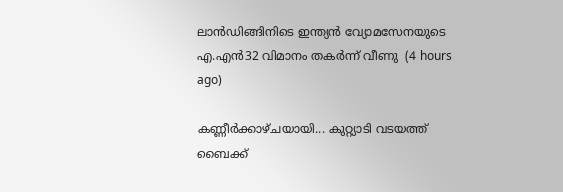ലാന്‍ഡിങ്ങിനിടെ ഇന്ത്യന്‍ വ്യോമസേനയുടെ എ.എന്‍32 വിമാനം തകര്‍ന്ന് വീണു  (4 hours ago)

കണ്ണീർക്കാഴ്ചയായി... കുറ്റ്യാടി വടയത്ത് ബൈക്ക്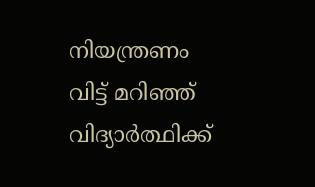നിയന്ത്രണം വിട്ട് മറിഞ്ഞ് വിദ്യാർത്ഥിക്ക്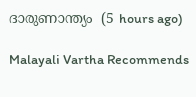ദാരുണാന്ത്യം  (5 hours ago)

Malayali Vartha Recommends